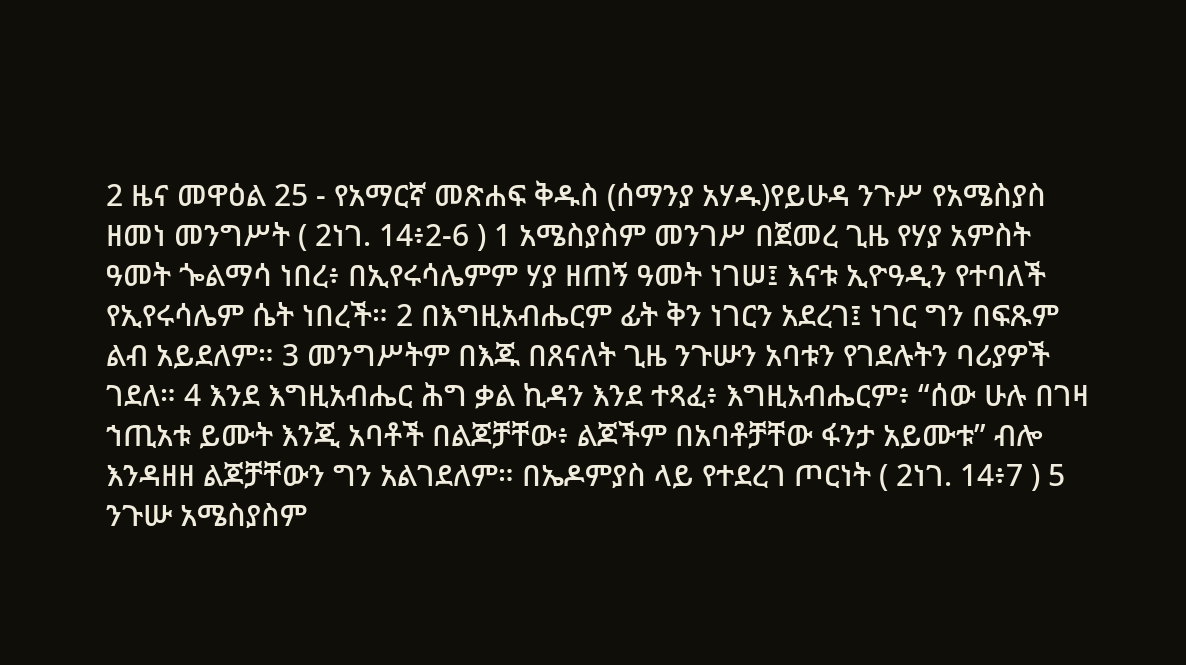2 ዜና መዋዕል 25 - የአማርኛ መጽሐፍ ቅዱስ (ሰማንያ አሃዱ)የይሁዳ ንጉሥ የአሜስያስ ዘመነ መንግሥት ( 2ነገ. 14፥2-6 ) 1 አሜስያስም መንገሥ በጀመረ ጊዜ የሃያ አምስት ዓመት ጐልማሳ ነበረ፥ በኢየሩሳሌምም ሃያ ዘጠኝ ዓመት ነገሠ፤ እናቱ ኢዮዓዲን የተባለች የኢየሩሳሌም ሴት ነበረች። 2 በእግዚአብሔርም ፊት ቅን ነገርን አደረገ፤ ነገር ግን በፍጹም ልብ አይደለም። 3 መንግሥትም በእጁ በጸናለት ጊዜ ንጉሡን አባቱን የገደሉትን ባሪያዎች ገደለ። 4 እንደ እግዚአብሔር ሕግ ቃል ኪዳን እንደ ተጻፈ፥ እግዚአብሔርም፥ “ሰው ሁሉ በገዛ ኀጢአቱ ይሙት እንጂ አባቶች በልጆቻቸው፥ ልጆችም በአባቶቻቸው ፋንታ አይሙቱ” ብሎ እንዳዘዘ ልጆቻቸውን ግን አልገደለም። በኤዶምያስ ላይ የተደረገ ጦርነት ( 2ነገ. 14፥7 ) 5 ንጉሡ አሜስያስም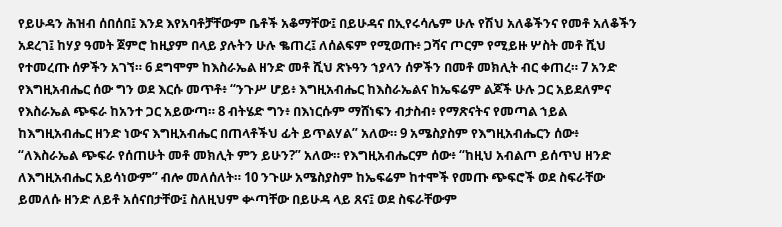የይሁዳን ሕዝብ ሰበሰበ፤ እንደ እየአባቶቻቸውም ቤቶች አቆማቸው፤ በይሁዳና በኢየሩሳሌም ሁሉ የሽህ አለቆችንና የመቶ አለቆችን አደረገ፤ ከሃያ ዓመት ጀምሮ ከዚያም በላይ ያሉትን ሁሉ ቈጠረ፤ ለሰልፍም የሚወጡ፥ ጋሻና ጦርም የሚይዙ ሦስት መቶ ሺህ የተመረጡ ሰዎችን አገኘ። 6 ደግሞም ከእስራኤል ዘንድ መቶ ሺህ ጽኑዓን ኀያላን ሰዎችን በመቶ መክሊት ብር ቀጠረ። 7 አንድ የእግዚአብሔር ሰው ግን ወደ እርሱ መጥቶ፥ “ንጉሥ ሆይ፥ እግዚአብሔር ከእስራኤልና ከኤፍሬም ልጆች ሁሉ ጋር አይደለምና የእስራኤል ጭፍራ ከአንተ ጋር አይውጣ። 8 ብትሄድ ግን፥ በእነርሱም ማሸነፍን ብታስብ፥ የማጽናትና የመጣል ኀይል ከእግዚአብሔር ዘንድ ነውና እግዚአብሔር በጠላቶችህ ፊት ይጥልሃል” አለው። 9 አሜስያስም የእግዚአብሔርን ሰው፥ “ለእስራኤል ጭፍራ የሰጠሁት መቶ መክሊት ምን ይሁን?” አለው። የእግዚአብሔርም ሰው፥ “ከዚህ አብልጦ ይሰጥህ ዘንድ ለእግዚአብሔር አይሳነውም” ብሎ መለሰለት። 10 ንጉሡ አሜስያስም ከኤፍሬም ከተሞች የመጡ ጭፍሮች ወደ ስፍራቸው ይመለሱ ዘንድ ለይቶ አሰናበታቸው፤ ስለዚህም ቍጣቸው በይሁዳ ላይ ጸና፤ ወደ ስፍራቸውም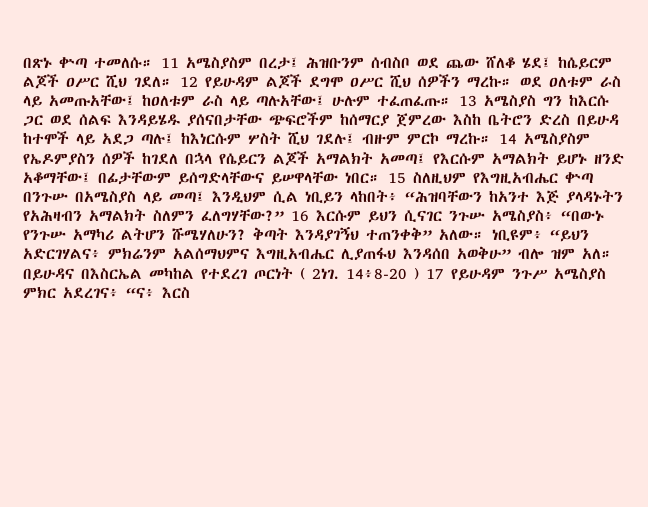በጽኑ ቍጣ ተመለሱ። 11 አሜስያስም በረታ፤ ሕዝቡንም ሰብስቦ ወደ ጨው ሸለቆ ሄደ፤ ከሴይርም ልጆች ዐሥር ሺህ ገደለ። 12 የይሁዳም ልጆች ደግሞ ዐሥር ሺህ ሰዎችን ማረኩ። ወደ ዐለቱም ራስ ላይ አመጡአቸው፤ ከዐለቱም ራስ ላይ ጣሉአቸው፤ ሁሉም ተፈጠፈጡ። 13 አሜስያስ ግን ከእርሱ ጋር ወደ ሰልፍ እንዳይሄዱ ያሰናበታቸው ጭፍሮችም ከሰማርያ ጀምረው እስከ ቤትሮን ድረስ በይሁዳ ከተሞች ላይ አደጋ ጣሉ፤ ከእነርሱም ሦስት ሺህ ገደሉ፤ ብዙም ምርኮ ማረኩ። 14 አሜስያስም የኤዶምያስን ሰዎች ከገደለ በኋላ የሴይርን ልጆች አማልክት አመጣ፤ የእርሱም አማልክት ይሆኑ ዘንድ አቆማቸው፤ በፊታቸውም ይሰግድላቸውና ይሠዋላቸው ነበር። 15 ስለዚህም የእግዚአብሔር ቍጣ በንጉሡ በአሜስያስ ላይ መጣ፤ እንዲህም ሲል ነቢይን ላከበት፥ “ሕዝባቸውን ከአንተ እጅ ያላዳኑትን የአሕዛብን አማልክት ስለምን ፈለግሃቸው?” 16 እርሱም ይህን ሲናገር ንጉሡ አሜስያስ፥ “በውኑ የንጉሡ አማካሪ ልትሆን ሹሜሃለሁን? ቅጣት እንዳያገኝህ ተጠንቀቅ” አለው። ነቢዩም፥ “ይህን አድርገሃልና፥ ምክሬንም አልሰማህምና እግዚአብሔር ሊያጠፋህ እንዳሰበ አወቅሁ” ብሎ ዝም አለ። በይሁዳና በእስርኤል መካከል የተደረገ ጦርነት ( 2ነገ. 14፥8-20 ) 17 የይሁዳም ንጉሥ አሜስያስ ምክር አደረገና፥ “ና፥ እርስ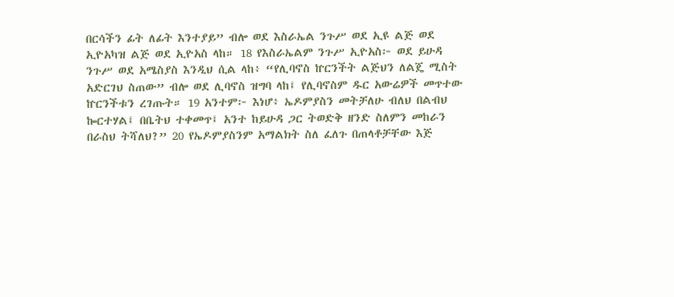በርሳችን ፊት ለፊት እንተያይ” ብሎ ወደ እስራኤል ንጉሥ ወደ ኢዩ ልጅ ወደ ኢዮአካዝ ልጅ ወደ ኢዮአስ ላከ። 18 የእስራኤልም ንጉሥ ኢዮአስ፦ ወደ ይሁዳ ንጉሥ ወደ አሜስያስ እንዲህ ሲል ላከ፥ “የሊባኖስ ኵርንችት ልጅህን ለልጄ ሚስት አድርገህ ስጠው” ብሎ ወደ ሊባኖስ ዝግባ ላከ፤ የሊባኖስም ዱር አውሬዎች መጥተው ኵርንችቱን ረገጡት። 19 አንተም፦ እነሆ፥ ኤዶምያስን መትቻለሁ ብለህ በልብህ ኰርተሃል፤ በቤትህ ተቀመጥ፤ አንተ ከይሁዳ ጋር ትወድቅ ዘንድ ስለምን መከራን በራስህ ትሻለህ?” 20 የኤዶምያስንም አማልክት ስለ ፈለጉ በጠላቶቻቸው እጅ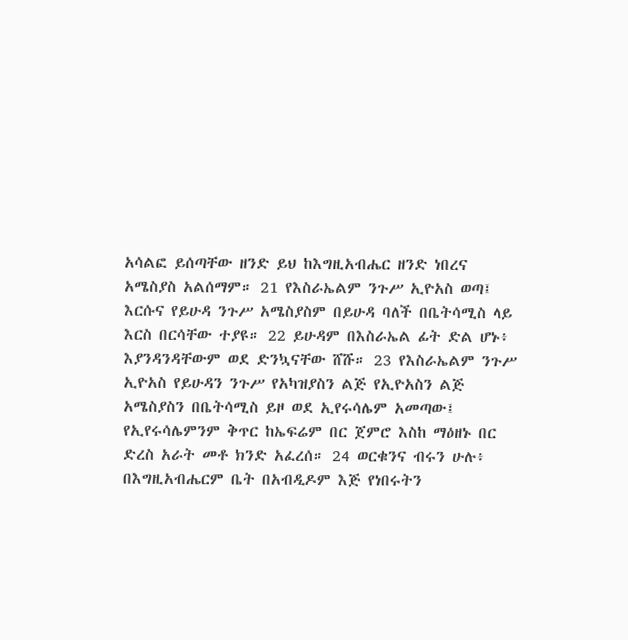አሳልፎ ይሰጣቸው ዘንድ ይህ ከእግዚአብሔር ዘንድ ነበረና አሜስያስ አልሰማም። 21 የእስራኤልም ንጉሥ ኢዮአስ ወጣ፤ እርሱና የይሁዳ ንጉሥ አሜስያስም በይሁዳ ባለች በቤትሳሚስ ላይ እርስ በርሳቸው ተያዩ። 22 ይሁዳም በእስራኤል ፊት ድል ሆኑ፥ እያንዳንዳቸውም ወደ ድንኳናቸው ሸሹ። 23 የእስራኤልም ንጉሥ ኢዮአስ የይሁዳን ንጉሥ የአካዝያስን ልጅ የኢዮአስን ልጅ አሜስያስን በቤትሳሚስ ይዞ ወደ ኢየሩሳሌም አመጣው፤ የኢየሩሳሌምንም ቅጥር ከኤፍሬም በር ጀምሮ እስከ ማዕዘኑ በር ድረስ አራት መቶ ክንድ አፈረሰ። 24 ወርቁንና ብሩን ሁሉ፥ በእግዚአብሔርም ቤት በአብዲዶም እጅ የነበሩትን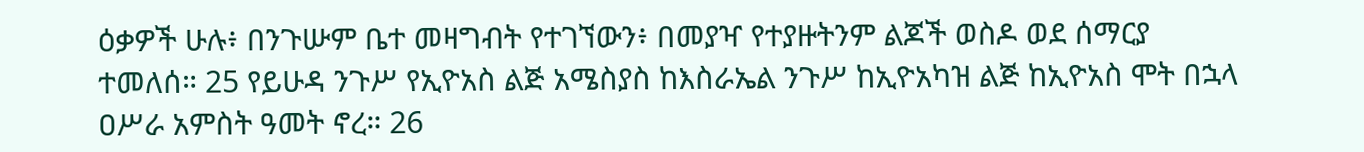ዕቃዎች ሁሉ፥ በንጉሡም ቤተ መዛግብት የተገኘውን፥ በመያዣ የተያዙትንም ልጆች ወስዶ ወደ ሰማርያ ተመለሰ። 25 የይሁዳ ንጉሥ የኢዮአስ ልጅ አሜስያስ ከእስራኤል ንጉሥ ከኢዮአካዝ ልጅ ከኢዮአስ ሞት በኋላ ዐሥራ አምስት ዓመት ኖረ። 26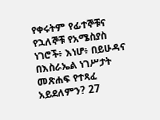የቀሩትም የፊተኞቹና የኋለኞቹ የአሜስያስ ነገሮች፥ እነሆ፥ በይሁዳና በእስራኤል ነገሥታት መጽሐፍ የተጻፈ አይደለምን? 27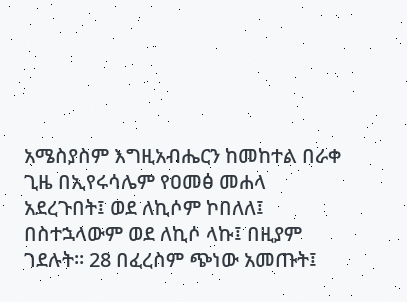አሜስያስም እግዚአብሔርን ከመከተል በራቀ ጊዜ በኢየሩሳሌም የዐመፅ መሐላ አደረጉበት፤ ወደ ለኪሶም ኮበለለ፤ በስተኋላውም ወደ ለኪሶ ላኩ፤ በዚያም ገደሉት። 28 በፈረስም ጭነው አመጡት፤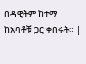በዳዊትም ከተማ ከአባቶቹ ጋር ቀበሩት። |